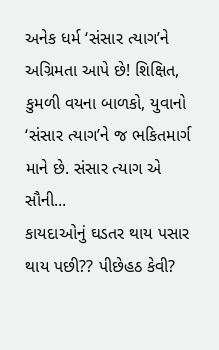અનેક ધર્મ ‘સંસાર ત્યાગ’ને અગ્રિમતા આપે છે! શિક્ષિત, કુમળી વયના બાળકો, યુવાનો ‘સંસાર ત્યાગ’ને જ ભકિતમાર્ગ માને છે. સંસાર ત્યાગ એ સૌની...
કાયદાઓનું ઘડતર થાય પસાર થાય પછી?? પીછેહઠ કેવી?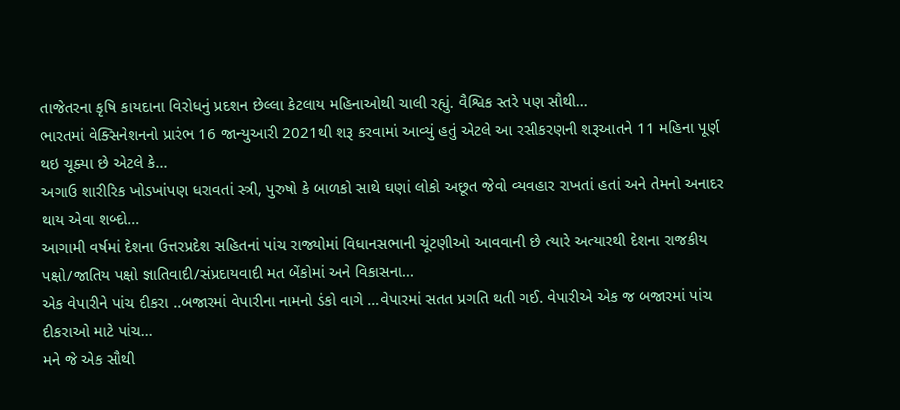તાજેતરના કૃષિ કાયદાના વિરોધનું પ્રદશન છેલ્લા કેટલાય મહિનાઓથી ચાલી રહ્યું. વૈશ્વિક સ્તરે પણ સૌથી...
ભારતમાં વેક્સિનેશનનો પ્રારંભ 16 જાન્યુઆરી 2021થી શરૂ કરવામાં આવ્યું હતું એટલે આ રસીકરણની શરૂઆતને 11 મહિના પૂર્ણ થઇ ચૂક્યા છે એટલે કે...
અગાઉ શારીરિક ખોડખાંપણ ધરાવતાં સ્ત્રી, પુરુષો કે બાળકો સાથે ઘણાં લોકો અછૂત જેવો વ્યવહાર રાખતાં હતાં અને તેમનો અનાદર થાય એવા શબ્દો...
આગામી વર્ષમાં દેશના ઉત્તરપ્રદેશ સહિતનાં પાંચ રાજ્યોમાં વિધાનસભાની ચૂંટણીઓ આવવાની છે ત્યારે અત્યારથી દેશના રાજકીય પક્ષો/જાતિય પક્ષો જ્ઞાતિવાદી/સંપ્રદાયવાદી મત બેંકોમાં અને વિકાસના...
એક વેપારીને પાંચ દીકરા ..બજારમાં વેપારીના નામનો ડંકો વાગે …વેપારમાં સતત પ્રગતિ થતી ગઈ. વેપારીએ એક જ બજારમાં પાંચ દીકરાઓ માટે પાંચ...
મને જે એક સૌથી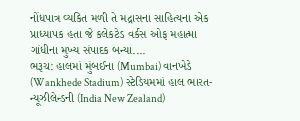નોંધપાત્ર વ્યકિત મળી તે મદ્રાસના સાહિત્યના એક પ્રાધ્યાપક હતા જે કલેકટેડ વર્કસ ઓફ મહાત્મા ગાંધીના મુખ્ય સંપાદક બન્યા....
ભરૂચ: હાલમાં મુંબઈના (Mumbai) વાનખેડે (Wankhede Stadium) સ્ટેડિયમમાં હાલ ભારત-ન્યૂઝીલેન્ડની (India New Zealand)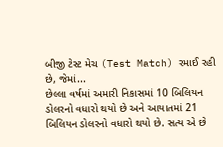બીજી ટેસ્ટ મેચ (Test Match) રમાઈ રહી છે, જેમાં...
છેલ્લા વર્ષમાં અમારી નિકાસમાં 10 બિલિયન ડોલરનો વધારો થયો છે અને આયાતમાં 21 બિલિયન ડોલરનો વધારો થયો છે. સત્ય એ છે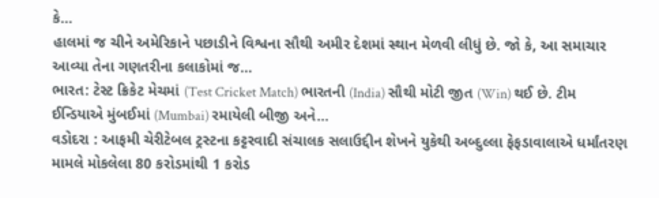કે...
હાલમાં જ ચીને અમેરિકાને પછાડીને વિશ્વના સૌથી અમીર દેશમાં સ્થાન મેળવી લીધું છે. જો કે, આ સમાચાર આવ્યા તેના ગણતરીના કલાકોમાં જ...
ભારત: ટેસ્ટ ક્રિકેટ મેચમાં (Test Cricket Match) ભારતની (India) સૌથી મોટી જીત (Win) થઈ છે. ટીમ ઈન્ડિયાએ મુંબઈમાં (Mumbai) રમાયેલી બીજી અને...
વડોદરા : આફમી ચેરીટેબલ ટ્રસ્ટના કટ્ટરવાદી સંચાલક સલાઉદ્દીન શેખને યુકેથી અબ્દુલ્લા ફેફડાવાલાએ ધર્માંતરણ મામલે મોકલેલા 80 કરોડમાંથી 1 કરોડ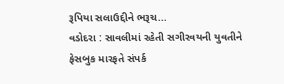રૂપિયા સલાઉદ્દીને ભરૂચ...
વડોદરા : સાવલીમાં રહેતી સગીરવયની યુવતીને ફેસબુક મારફતે સંપર્ક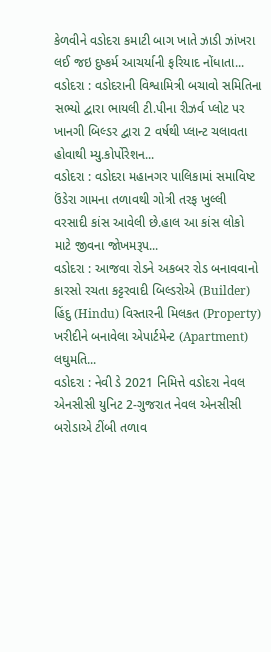કેળવીને વડોદરા કમાટી બાગ ખાતે ઝાડી ઝાંખરા લઈ જઇ દુષ્કર્મ આચર્યાની ફરિયાદ નોંધાતા...
વડોદરા : વડોદરાની વિશ્વામિત્રી બચાવો સમિતિના સભ્યો દ્વારા ભાયલી ટી.પીના રીઝર્વ પ્લોટ પર ખાનગી બિલ્ડર દ્વારા 2 વર્ષથી પ્લાન્ટ ચલાવતા હોવાથી મ્યુ.કોર્પોરેશન...
વડોદરા : વડોદરા મહાનગર પાલિકામાં સમાવિષ્ટ ઉંડેરા ગામના તળાવથી ગોત્રી તરફ ખુલ્લી વરસાદી કાંસ આવેલી છે.હાલ આ કાંસ લોકો માટે જીવના જોખમરૂપ...
વડોદરા : આજવા રોડને અકબર રોડ બનાવવાનો કારસો રચતા કટ્ટરવાદી બિલ્ડરોએ (Builder) હિંદુ (Hindu) વિસ્તારની મિલકત (Property) ખરીદીને બનાવેલા એપાર્ટમેન્ટ (Apartment) લઘુમતિ...
વડોદરા : નેવી ડે 2021 નિમિત્તે વડોદરા નેવલ એનસીસી યુનિટ 2-ગુજરાત નેવલ એનસીસી બરોડાએ ટીંબી તળાવ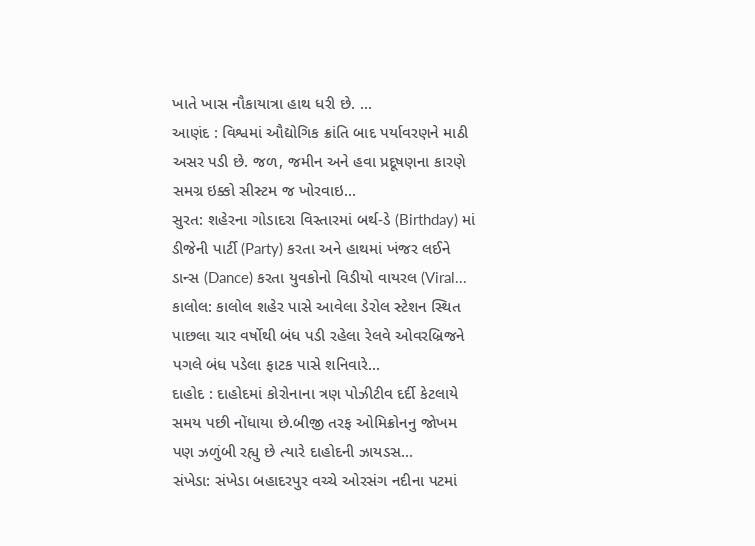ખાતે ખાસ નૌકાયાત્રા હાથ ધરી છે. ...
આણંદ : વિશ્વમાં ઔદ્યોગિક ક્રાંતિ બાદ પર્યાવરણને માઠી અસર પડી છે. જળ, જમીન અને હવા પ્રદૂષણના કારણે સમગ્ર ઇક્કો સીસ્ટમ જ ખોરવાઇ...
સુરત: શહેરના ગોડાદરા વિસ્તારમાં બર્થ-ડે (Birthday) માં ડીજેની પાર્ટી (Party) કરતા અને હાથમાં ખંજર લઈને ડાન્સ (Dance) કરતા યુવકોનો વિડીયો વાયરલ (Viral...
કાલોલ: કાલોલ શહેર પાસે આવેલા ડેરોલ સ્ટેશન સ્થિત પાછલા ચાર વર્ષોથી બંધ પડી રહેલા રેલવે ઓવરબ્રિજને પગલે બંધ પડેલા ફાટક પાસે શનિવારે...
દાહોદ : દાહોદમાં કોરોનાના ત્રણ પોઝીટીવ દર્દી કેટલાયે સમય પછી નોંધાયા છે.બીજી તરફ ઓમિક્રોનનુ જોખમ પણ ઝળુંબી રહ્યુ છે ત્યારે દાહોદની ઝાયડસ...
સંખેડા: સંખેડા બહાદરપુર વચ્ચે ઓરસંગ નદીના પટમાં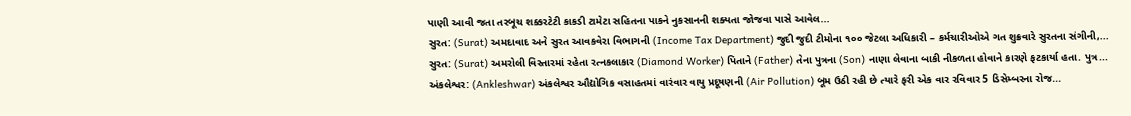પાણી આવી જતા તરબૂચ શક્કરટેટી કાકડી ટામેટા સહિતના પાકને નુકસાનની શક્યતા જોજવા પાસે આવેલ...
સુરત: (Surat) અમદાવાદ અને સુરત આવકવેરા વિભાગની (Income Tax Department) જુદી જુદી ટીમોના ૧૦૦ જેટલા અધિકારી – કર્મચારીઓએ ગત શુક્રવારે સુરતના સંગીની,...
સુરત: (Surat) અમરોલી વિસ્તારમાં રહેતા રત્નકલાકાર (Diamond Worker) પિતાને (Father) તેના પુત્રના (Son) નાણા લેવાના બાકી નીકળતા હોવાને કારણે ફટકાર્યા હતા. પુત્ર...
અંકલેશ્વર: (Ankleshwar) અંકલેશ્વર ઔદ્યોગિક વસાહતમાં વારંવાર વાયુ પ્રદૂષણની (Air Pollution) બૂમ ઉઠી રહી છે ત્યારે ફરી એક વાર રવિવાર 5 ડિસેમ્બરના રોજ...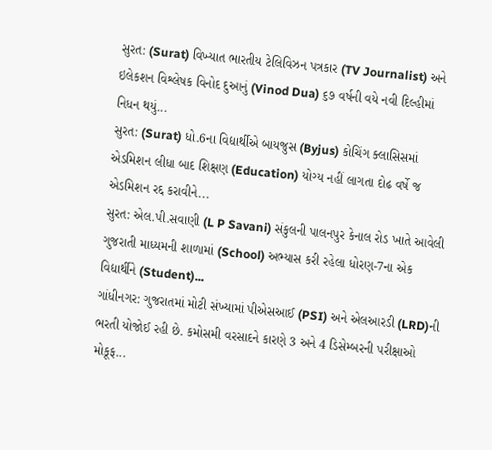સુરત: (Surat) વિખ્યાત ભારતીય ટેલિવિઝન પત્રકાર (TV Journalist) અને ઇલેકશન વિશ્લેષક વિનોદ દુઆનું (Vinod Dua) ૬૭ વર્ષની વયે નવી દિલ્હીમાં નિધન થયું...
સુરત: (Surat) ધો.6ના વિદ્યાર્થીએ બાયજુસ (Byjus) કોચિંગ ક્લાસિસમાં એડમિશન લીધા બાદ શિક્ષણ (Education) યોગ્ય નહીં લાગતા દોઢ વર્ષે જ એડમિશન રદ્દ કરાવીને...
સુરત: એલ.પી.સવાણી (L P Savani) સંકુલની પાલનપુર કેનાલ રોડ ખાતે આવેલી ગુજરાતી માધ્યમની શાળામાં (School) અભ્યાસ કરી રહેલા ધોરણ-7ના એક વિદ્યાર્થીને (Student)...
ગાંધીનગર: ગુજરાતમાં મોટી સંખ્યામાં પીએસઆઈ (PSI) અને એલઆરડી (LRD)ની ભરતી યોજોઈ રહી છે. કમોસમી વરસાદને કારણે 3 અને 4 ડિસેમ્બરની પરીક્ષાઓ મોકૂફ...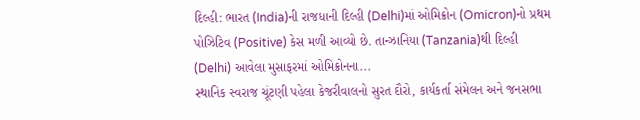દિલ્હી: ભારત (India)ની રાજધાની દિલ્હી (Delhi)માં ઓમિક્રોન (Omicron)નો પ્રથમ પોઝિટિવ (Positive) કેસ મળી આવ્યો છે. તાન્ઝાનિયા (Tanzania)થી દિલ્હી (Delhi) આવેલા મુસાફરમાં ઓમિક્રોનના...
સ્થાનિક સ્વરાજ ચૂંટણી પહેલા કેજરીવાલનો સુરત દૌરો, કાર્યકર્તા સંમેલન અને જનસભા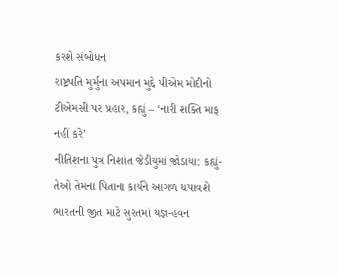કરશે સંબોધન
રાષ્ટ્રપતિ મુર્મુના અપમાન મુદ્દે પીએમ મોદીનો ટીએમસી પર પ્રહાર, કહ્યું – ‘નારી શક્તિ માફ નહીં કરે’
નીતિશના પુત્ર નિશાંત જેડીયુમાં જોડાયા: કહ્યું- તેઓ તેમના પિતાના કાર્યને આગળ ધપાવશે
ભારતની જીત માટે સુરતમાં યજ્ઞ-હવન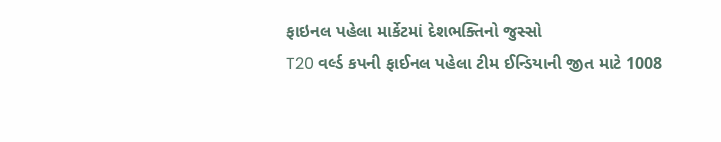ફાઇનલ પહેલા માર્કેટમાં દેશભક્તિનો જુસ્સો
T20 વર્લ્ડ કપની ફાઈનલ પહેલા ટીમ ઈન્ડિયાની જીત માટે 1008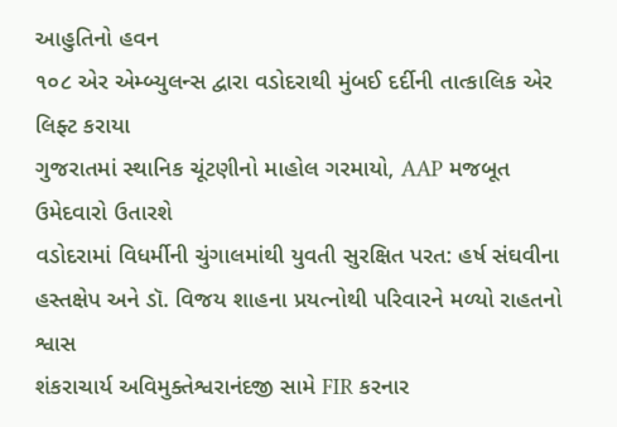આહુતિનો હવન
૧૦૮ એર એમ્બ્યુલન્સ દ્વારા વડોદરાથી મુંબઈ દર્દીની તાત્કાલિક એર લિફ્ટ કરાયા
ગુજરાતમાં સ્થાનિક ચૂંટણીનો માહોલ ગરમાયો, AAP મજબૂત ઉમેદવારો ઉતારશે
વડોદરામાં વિધર્મીની ચુંગાલમાંથી યુવતી સુરક્ષિત પરત: હર્ષ સંઘવીના હસ્તક્ષેપ અને ડૉ. વિજય શાહના પ્રયત્નોથી પરિવારને મળ્યો રાહતનો શ્વાસ
શંકરાચાર્ય અવિમુક્તેશ્વરાનંદજી સામે FIR કરનાર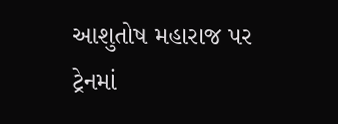આશુતોષ મહારાજ પર ટ્રેનમાં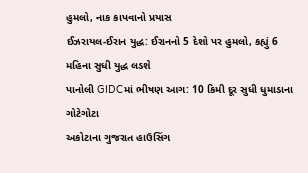હુમલો, નાક કાપવાનો પ્રયાસ
ઈઝરાયલ-ઈરાન યુદ્ધ: ઈરાનનો 5 દેશો પર હુમલો, કહ્યું 6 મહિના સુધી યુદ્ધ લડશે
પાનોલી GIDCમાં ભીષણ આગ: 10 કિમી દૂર સુધી ધુમાડાના ગોટેગોટા
અકોટાના ગુજરાત હાઉસિંગ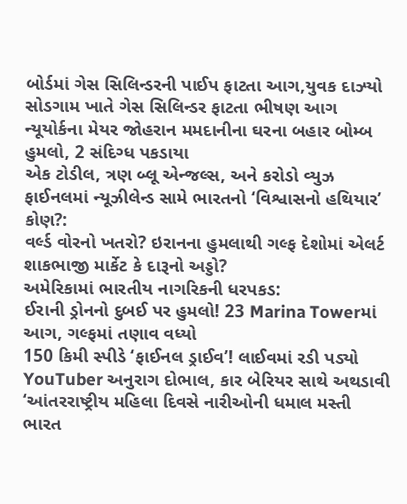બોર્ડમાં ગેસ સિલિન્ડરની પાઈપ ફાટતા આગ,યુવક દાઝ્યો
સોડગામ ખાતે ગેસ સિલિન્ડર ફાટતા ભીષણ આગ
ન્યૂયોર્કના મેયર જોહરાન મમદાનીના ઘરના બહાર બોમ્બ હુમલો, 2 સંદિગ્ધ પકડાયા
એક ટોડીલ, ત્રણ બ્લૂ એન્જલ્સ, અને કરોડો વ્યુઝ
ફાઈનલમાં ન્યૂઝીલેન્ડ સામે ભારતનો ‘વિશ્વાસનો હથિયાર’ કોણ?:
વર્લ્ડ વોરનો ખતરો? ઇરાનના હુમલાથી ગલ્ફ દેશોમાં એલર્ટ
શાકભાજી માર્કેટ કે દારૂનો અડ્ડો?
અમેરિકામાં ભારતીય નાગરિકની ધરપકડ:
ઈરાની ડ્રોનનો દુબઈ પર હુમલો! 23 Marina Towerમાં આગ, ગલ્ફમાં તણાવ વધ્યો
150 કિમી સ્પીડે ‘ફાઈનલ ડ્રાઈવ’! લાઈવમાં રડી પડ્યો YouTuber અનુરાગ દોભાલ, કાર બેરિયર સાથે અથડાવી
‘આંતરરાષ્ટ્રીય મહિલા દિવસે નારીઓની ધમાલ મસ્તી
ભારત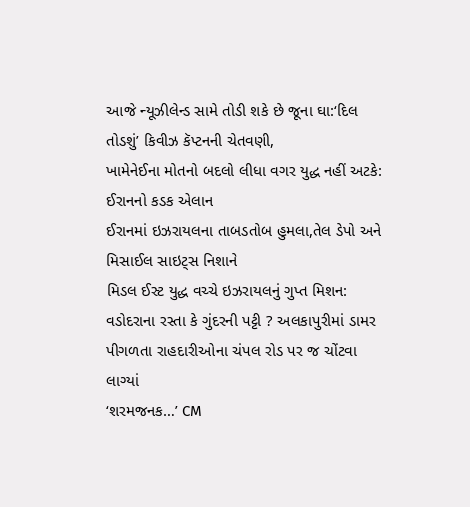આજે ન્યૂઝીલેન્ડ સામે તોડી શકે છે જૂના ઘા:‘દિલ તોડશું’ કિવીઝ કૅપ્ટનની ચેતવણી,
ખામેનેઈના મોતનો બદલો લીધા વગર યુદ્ધ નહીં અટકે: ઈરાનનો કડક એલાન
ઈરાનમાં ઇઝરાયલના તાબડતોબ હુમલા,તેલ ડેપો અને મિસાઈલ સાઇટ્સ નિશાને
મિડલ ઈસ્ટ યુદ્ધ વચ્ચે ઇઝરાયલનું ગુપ્ત મિશન:
વડોદરાના રસ્તા કે ગુંદરની પટ્ટી ? અલકાપુરીમાં ડામર પીગળતા રાહદારીઓના ચંપલ રોડ પર જ ચોંટવા લાગ્યાં
‘શરમજનક…’ CM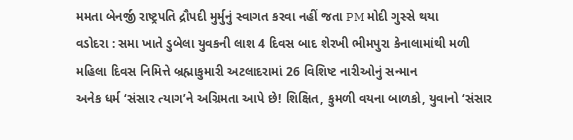મમતા બેનર્જી રાષ્ટ્રપતિ દ્રૌપદી મુર્મુનું સ્વાગત કરવા નહીં જતા PM મોદી ગુસ્સે થયા
વડોદરા : સમા ખાતે ડુબેલા યુવકની લાશ 4 દિવસ બાદ શેરખી ભીમપુરા કેનાલામાંથી મળી
મહિલા દિવસ નિમિત્તે બ્રહ્માકુમારી અટલાદરામાં 26 વિશિષ્ટ નારીઓનું સન્માન
અનેક ધર્મ ‘સંસાર ત્યાગ’ને અગ્રિમતા આપે છે! શિક્ષિત, કુમળી વયના બાળકો, યુવાનો ‘સંસાર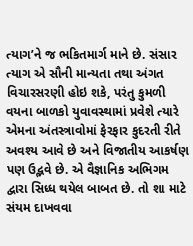ત્યાગ’ને જ ભકિતમાર્ગ માને છે. સંસાર ત્યાગ એ સૌની માન્યતા તથા અંગત વિચારસરણી હોઇ શકે, પરંતુ કુમળી વયના બાળકો યુવાવસ્થામાં પ્રવેશે ત્યારે એમના અંતસ્ત્રાવોમાં ફેરફાર કુદરતી રીતે અવશ્ય આવે છે અને વિજાતીય આકર્ષણ પણ ઉદ્ભવે છે. એ વૈજ્ઞાનિક અભિગમ દ્વારા સિધ્ધ થયેલ બાબત છે. તો શા માટે સંયમ દાખવવા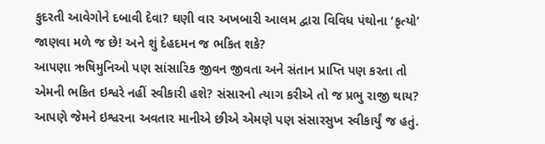કુદરતી આવેગોને દબાવી દેવા? ઘણી વાર અખબારી આલમ દ્વારા વિવિધ પંથોના ‘કૃત્યો’ જાણવા મળે જ છે! અને શું દેહદમન જ ભકિત શકે?
આપણા ઋષિમુનિઓ પણ સાંસારિક જીવન જીવતા અને સંતાન પ્રાપ્તિ પણ કરતા તો એમની ભકિત ઇશ્વરે નહીં સ્વીકારી હશે? સંસારનો ત્યાગ કરીએ તો જ પ્રભુ રાજી થાય? આપણે જેમને ઇશ્વરના અવતાર માનીએ છીએ એમણે પણ સંસારસુખ સ્વીકાર્યું જ હતું.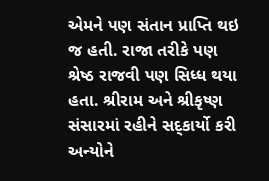એમને પણ સંતાન પ્રાપ્તિ થઇ જ હતી. રાજા તરીકે પણ શ્રેષ્ઠ રાજવી પણ સિધ્ધ થયા હતા. શ્રીરામ અને શ્રીકૃષ્ણ સંસારમાં રહીને સદ્કાર્યો કરી અન્યોને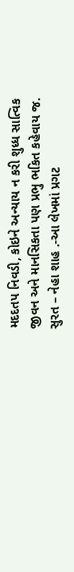મદદતપ નિવડી, કોઇને અન્યાય ન કરી શુધ્ધ સાત્વિક જીવન અને માનસિકતા પણ પ્રભુ ભકિત કહેવાય જ.
સુરત – નેહા શાહ .-આ લેખમાં પ્રગટ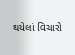થયેલાં વિચારો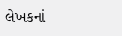લેખકનાં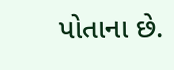પોતાના છે.